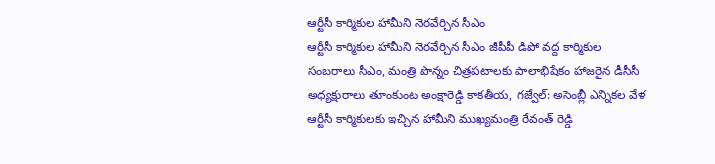ఆర్టీసీ కార్మికుల హామీని నెరవేర్చిన సీఎం
ఆర్టీసీ కార్మికుల హామీని నెరవేర్చిన సీఎం జీపీపీ డిపో వద్ద కార్మికుల సంబరాలు సీఎం, మంత్రి పొన్నం చిత్రపటాలకు పాలాభిషేకం హాజరైన డీసీసీ అధ్యక్షురాలు తూంకుంట అంక్షారెడ్డి కాకతీయ, గజ్వేల్: అసెంబ్లీ ఎన్నికల వేళ ఆర్టీసీ కార్మికులకు ఇచ్చిన హామీని ముఖ్యమంత్రి రేవంత్ రెడ్డి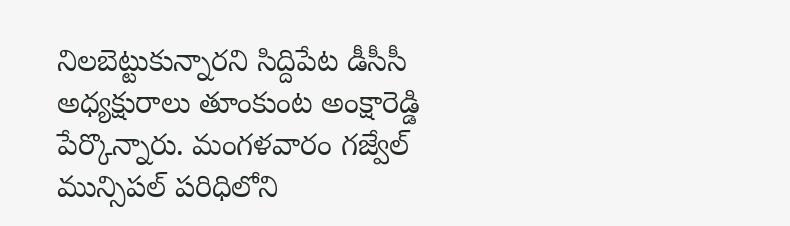నిలబెట్టుకున్నారని సిద్దిపేట డీసీసీ అధ్యక్షురాలు తూంకుంట అంక్షారెడ్డి పేర్కొన్నారు. మంగళవారం గజ్వేల్ మున్సిపల్ పరిధిలోని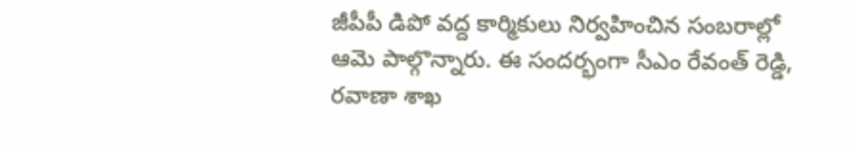జీపీపీ డిపో వద్ద కార్మికులు నిర్వహించిన సంబరాల్లో ఆమె పాల్గొన్నారు. ఈ సందర్భంగా సీఎం రేవంత్ రెడ్డి, రవాణా శాఖ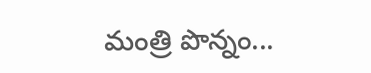మంత్రి పొన్నం...